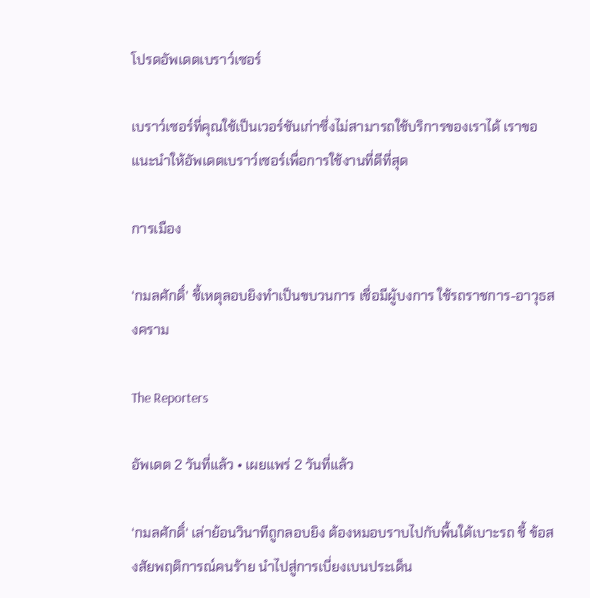โปรดอัพเดตเบราว์เซอร์

เบราว์เซอร์ที่คุณใช้เป็นเวอร์ชันเก่าซึ่งไม่สามารถใช้บริการของเราได้ เราขอแนะนำให้อัพเดตเบราว์เซอร์เพื่อการใช้งานที่ดีที่สุด

การเมือง

‘กมลศักดิ์’ ชี้เหตุลอบยิงทำเป็นขบวนการ เชื่อมีผู้บงการ ใช้รถราชการ-อาวุธสงคราม

The Reporters

อัพเดต 2 วันที่แล้ว • เผยแพร่ 2 วันที่แล้ว

‘กมลศักดิ์‘ เล่าย้อนวินาทีถูกลอบยิง ต้องหมอบราบไปกับพื้นใต้เบาะรถ ชี้ ข้อสงสัยพฤติการณ์คนร้าย นำไปสู่การเบี่ยงเบนประเด็น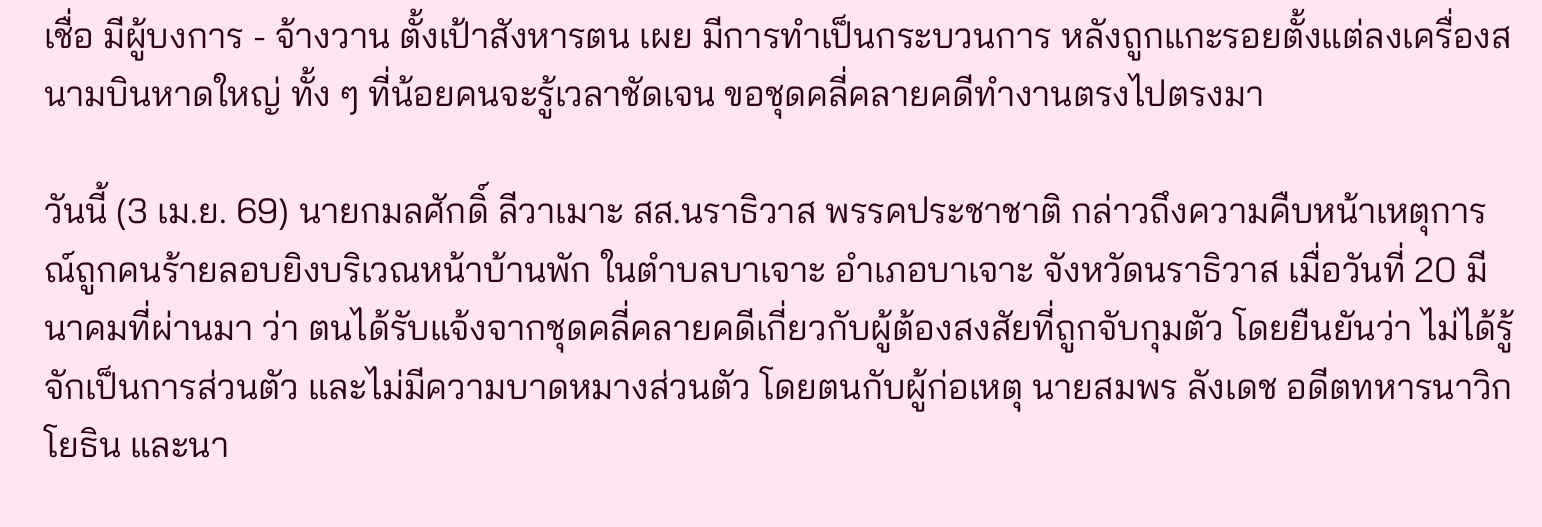เชื่อ มีผู้บงการ - จ้างวาน ตั้งเป้าสังหารตน เผย มีการทำเป็นกระบวนการ หลังถูกแกะรอยตั้งแต่ลงเครื่องสนามบินหาดใหญ่ ทั้ง ๆ ที่น้อยคนจะรู้เวลาชัดเจน ขอชุดคลี่คลายคดีทำงานตรงไปตรงมา

วันนี้ (3 เม.ย. 69) นายกมลศักดิ์ ลีวาเมาะ สส.นราธิวาส พรรคประชาชาติ กล่าวถึงความคืบหน้าเหตุการณ์ถูกคนร้ายลอบยิงบริเวณหน้าบ้านพัก ในตำบลบาเจาะ อำเภอบาเจาะ จังหวัดนราธิวาส เมื่อวันที่ 20 มีนาคมที่ผ่านมา ว่า ตนได้รับแจ้งจากชุดคลี่คลายคดีเกี่ยวกับผู้ต้องสงสัยที่ถูกจับกุมตัว โดยยืนยันว่า ไม่ได้รู้จักเป็นการส่วนตัว และไม่มีความบาดหมางส่วนตัว โดยตนกับผู้ก่อเหตุ นายสมพร ลังเดช อดีตทหารนาวิกโยธิน และนา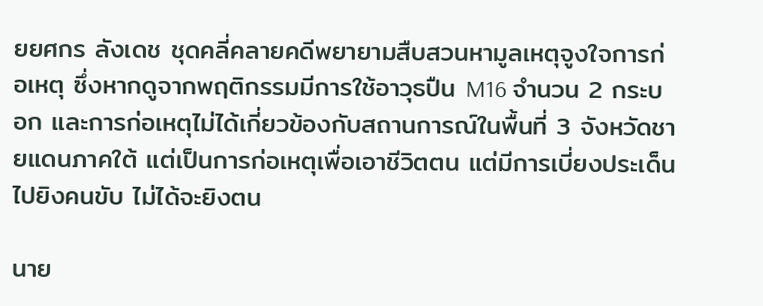ยยศกร ลังเดช ชุดคลี่คลายคดีพยายามสืบสวนหามูลเหตุจูงใจการก่อเหตุ ซึ่งหากดูจากพฤติกรรมมีการใช้อาวุธปืน M16 จำนวน 2 กระบอก และการก่อเหตุไม่ได้เกี่ยวข้องกับสถานการณ์ในพื้นที่ 3 จังหวัดชายแดนภาคใต้ แต่เป็นการก่อเหตุเพื่อเอาชีวิตตน แต่มีการเบี่ยงประเด็นไปยิงคนขับ ไม่ได้จะยิงตน

นาย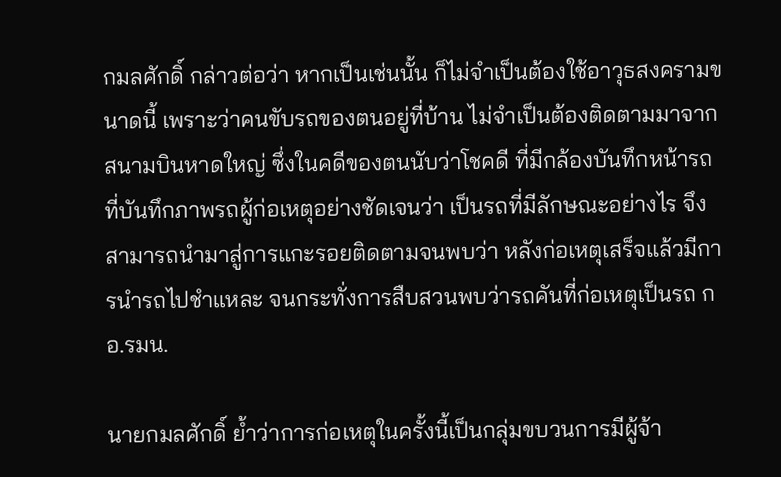กมลศักดิ์ กล่าวต่อว่า หากเป็นเช่นนั้น ก็ไม่จำเป็นต้องใช้อาวุธสงครามขนาดนี้ เพราะว่าคนขับรถของตนอยู่ที่บ้าน ไม่จำเป็นต้องติดตามมาจากสนามบินหาดใหญ่ ซึ่งในคดีของตนนับว่าโชคดี ที่มีกล้องบันทึกหน้ารถที่บันทึกภาพรถผู้ก่อเหตุอย่างชัดเจนว่า เป็นรถที่มีลักษณะอย่างไร จึงสามารถนำมาสู่การแกะรอยติดตามจนพบว่า หลังก่อเหตุเสร็จแล้วมีการนำรถไปชำแหละ จนกระทั่งการสืบสวนพบว่ารถคันที่ก่อเหตุเป็นรถ กอ.รมน.

นายกมลศักดิ์ ย้ำว่าการก่อเหตุในครั้งนี้เป็นกลุ่มขบวนการมีผู้จ้า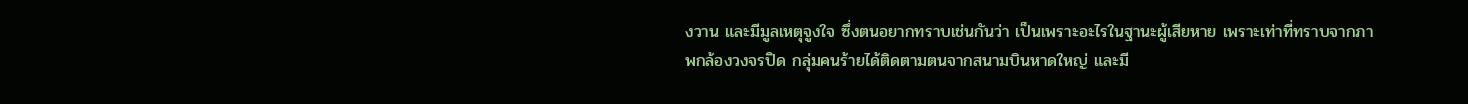งวาน และมีมูลเหตุจูงใจ ซึ่งตนอยากทราบเช่นกันว่า เป็นเพราะอะไรในฐานะผู้เสียหาย เพราะเท่าที่ทราบจากภาพกล้องวงจรปิด กลุ่มคนร้ายได้ติดตามตนจากสนามบินหาดใหญ่ และมี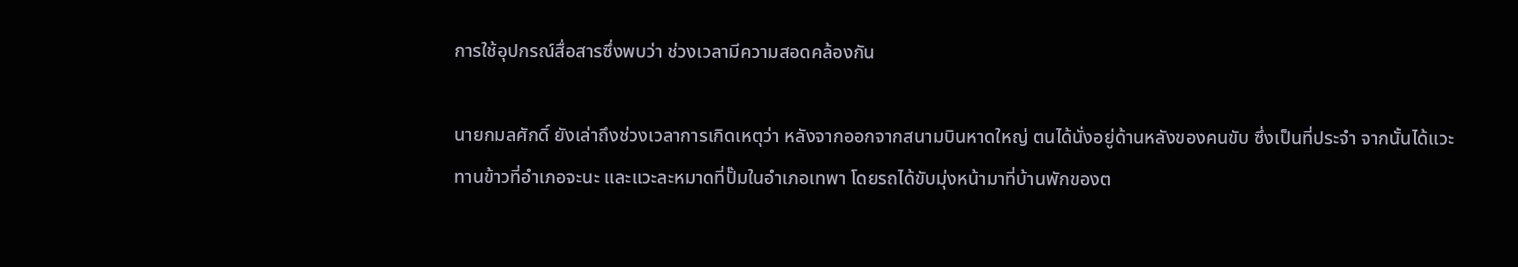การใช้อุปกรณ์สื่อสารซึ่งพบว่า ช่วงเวลามีความสอดคล้องกัน

นายกมลศักดิ์ ยังเล่าถึงช่วงเวลาการเกิดเหตุว่า หลังจากออกจากสนามบินหาดใหญ่ ตนได้นั่งอยู่ด้านหลังของคนขับ ซึ่งเป็นที่ประจำ จากนั้นได้แวะทานข้าวที่อำเภอจะนะ และแวะละหมาดที่ปั๊มในอำเภอเทพา โดยรถได้ขับมุ่งหน้ามาที่บ้านพักของต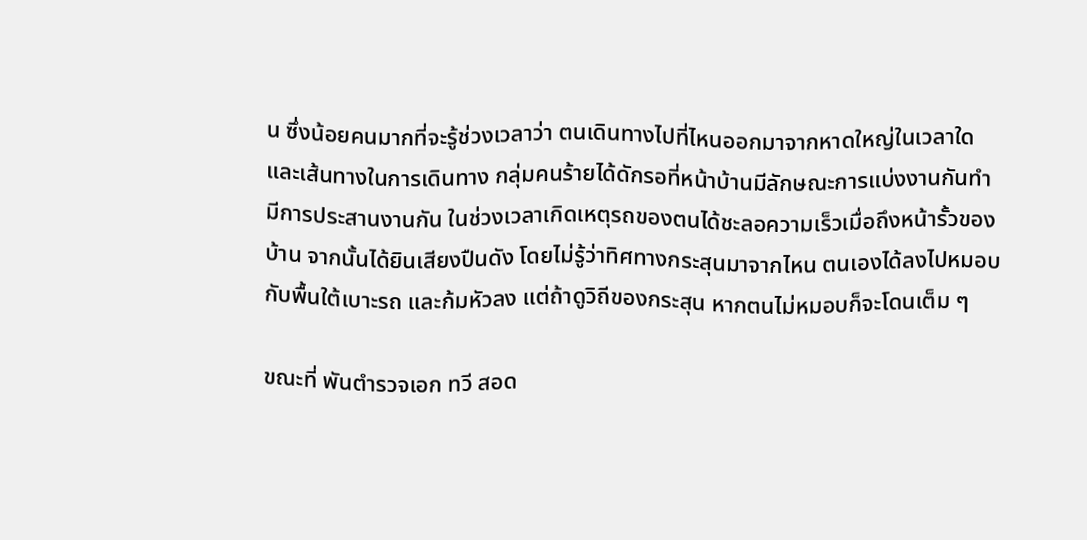น ซึ่งน้อยคนมากที่จะรู้ช่วงเวลาว่า ตนเดินทางไปที่ไหนออกมาจากหาดใหญ่ในเวลาใด และเส้นทางในการเดินทาง กลุ่มคนร้ายได้ดักรอที่หน้าบ้านมีลักษณะการแบ่งงานกันทำ มีการประสานงานกัน ในช่วงเวลาเกิดเหตุรถของตนได้ชะลอความเร็วเมื่อถึงหน้ารั้วของบ้าน จากนั้นได้ยินเสียงปืนดัง โดยไม่รู้ว่าทิศทางกระสุนมาจากไหน ตนเองได้ลงไปหมอบกับพื้นใต้เบาะรถ และก้มหัวลง แต่ถ้าดูวิถีของกระสุน หากตนไม่หมอบก็จะโดนเต็ม ๆ

ขณะที่ พันตำรวจเอก ทวี สอด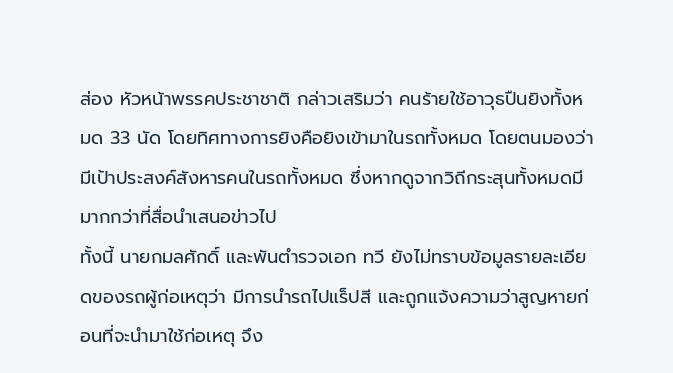ส่อง หัวหน้าพรรคประชาชาติ กล่าวเสริมว่า คนร้ายใช้อาวุธปืนยิงทั้งหมด 33 นัด โดยทิศทางการยิงคือยิงเข้ามาในรถทั้งหมด โดยตนมองว่า มีเป้าประสงค์สังหารคนในรถทั้งหมด ซึ่งหากดูจากวิถีกระสุนทั้งหมดมีมากกว่าที่สื่อนำเสนอข่าวไป
ทั้งนี้ นายกมลศักดิ์ และพันตำรวจเอก ทวี ยังไม่ทราบข้อมูลรายละเอียดของรถผู้ก่อเหตุว่า มีการนำรถไปแร็ปสี และถูกแจ้งความว่าสูญหายก่อนที่จะนำมาใช้ก่อเหตุ จึง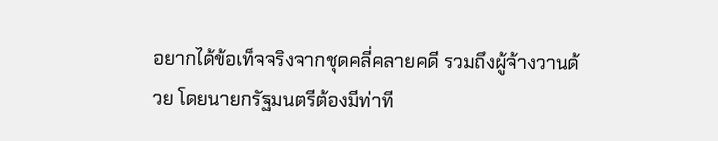อยากได้ข้อเท็จจริงจากชุดคลี่คลายคดี รวมถึงผู้จ้างวานด้วย โดยนายกรัฐมนตรีต้องมีท่าที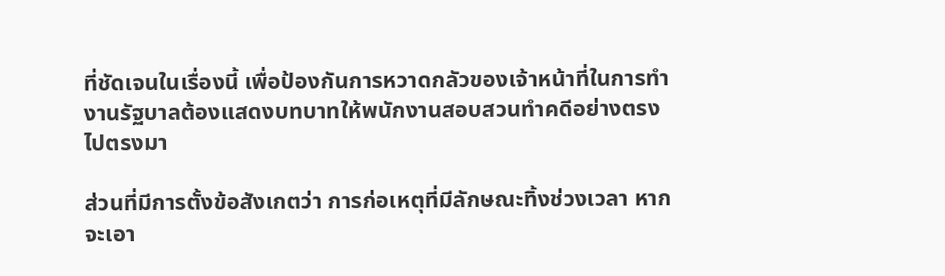ที่ชัดเจนในเรื่องนี้ เพื่อป้องกันการหวาดกลัวของเจ้าหน้าที่ในการทำงานรัฐบาลต้องแสดงบทบาทให้พนักงานสอบสวนทำคดีอย่างตรงไปตรงมา

ส่วนที่มีการตั้งข้อสังเกตว่า การก่อเหตุที่มีลักษณะทิ้งช่วงเวลา หากจะเอา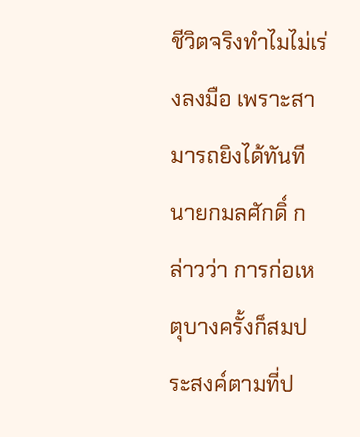ชีวิตจริงทำไมไม่เร่งลงมือ เพราะสามารถยิงได้ทันที นายกมลศักดิ์ กล่าวว่า การก่อเหตุบางครั้งก็สมประสงค์ตามที่ป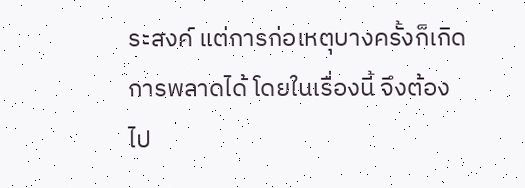ระสงค์ แต่การก่อเหตุบางครั้งก็เกิดการพลาดได้ โดยในเรื่องนี้ จึงต้องไป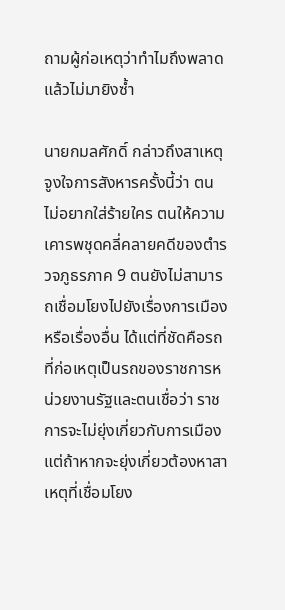ถามผู้ก่อเหตุว่าทำไมถึงพลาดแล้วไม่มายิงซ้ำ

นายกมลศักดิ์ กล่าวถึงสาเหตุจูงใจการสังหารครั้งนี้ว่า ตนไม่อยากใส่ร้ายใคร ตนให้ความเคารพชุดคลี่คลายคดีของตำรวจภูธรภาค 9 ตนยังไม่สามารถเชื่อมโยงไปยังเรื่องการเมืองหรือเรื่องอื่น ได้แต่ที่ชัดคือรถที่ก่อเหตุเป็นรถของราชการหน่วยงานรัฐและตนเชื่อว่า ราชการจะไม่ยุ่งเกี่ยวกับการเมือง แต่ถ้าหากจะยุ่งเกี่ยวต้องหาสาเหตุที่เชื่อมโยง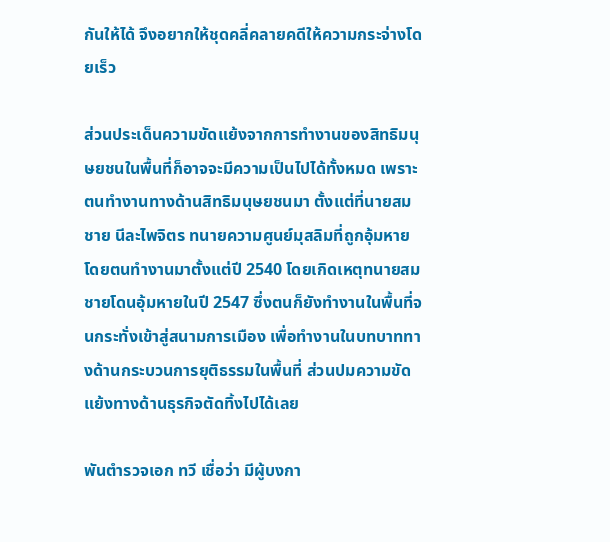กันให้ได้ จึงอยากให้ชุดคลี่คลายคดีให้ความกระจ่างโดยเร็ว

ส่วนประเด็นความขัดแย้งจากการทำงานของสิทธิมนุษยชนในพื้นที่ก็อาจจะมีความเป็นไปได้ทั้งหมด เพราะตนทำงานทางด้านสิทธิมนุษยชนมา ตั้งแต่ที่นายสมชาย นีละไพจิตร ทนายความศูนย์มุสลิมที่ถูกอุ้มหาย โดยตนทำงานมาตั้งแต่ปี 2540 โดยเกิดเหตุทนายสมชายโดนอุ้มหายในปี 2547 ซึ่งตนก็ยังทำงานในพื้นที่จนกระทั่งเข้าสู่สนามการเมือง เพื่อทำงานในบทบาททางด้านกระบวนการยุติธรรมในพื้นที่ ส่วนปมความขัดแย้งทางด้านธุรกิจตัดทิ้งไปได้เลย

พันตำรวจเอก ทวี เชื่อว่า มีผู้บงกา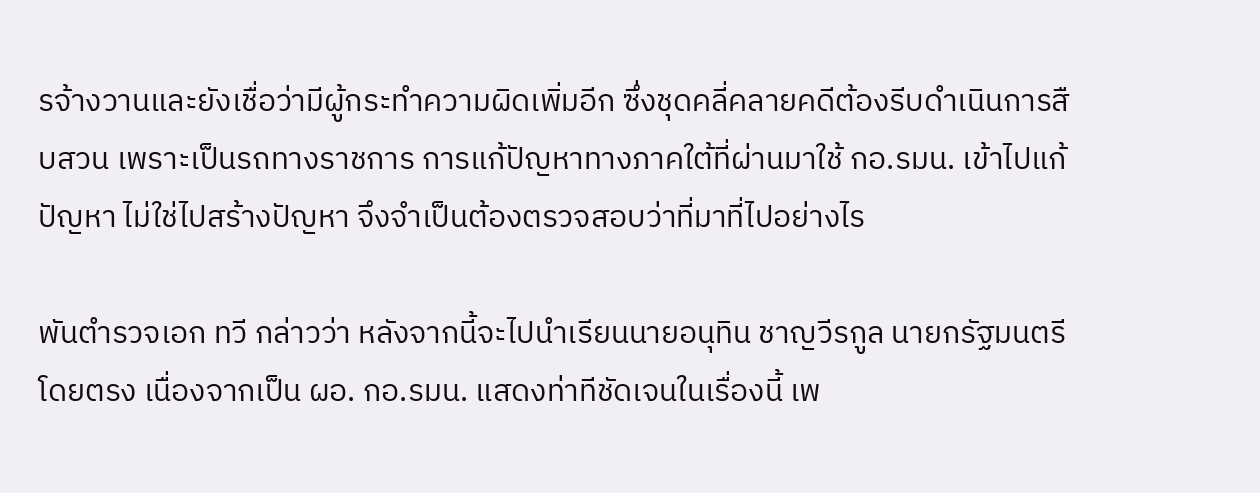รจ้างวานและยังเชื่อว่ามีผู้กระทำความผิดเพิ่มอีก ซึ่งชุดคลี่คลายคดีต้องรีบดำเนินการสืบสวน เพราะเป็นรถทางราชการ การแก้ปัญหาทางภาคใต้ที่ผ่านมาใช้ กอ.รมน. เข้าไปแก้ปัญหา ไม่ใช่ไปสร้างปัญหา จึงจำเป็นต้องตรวจสอบว่าที่มาที่ไปอย่างไร

พันตำรวจเอก ทวี กล่าวว่า หลังจากนี้จะไปนำเรียนนายอนุทิน ชาญวีรกูล นายกรัฐมนตรีโดยตรง เนื่องจากเป็น ผอ. กอ.รมน. แสดงท่าทีชัดเจนในเรื่องนี้ เพ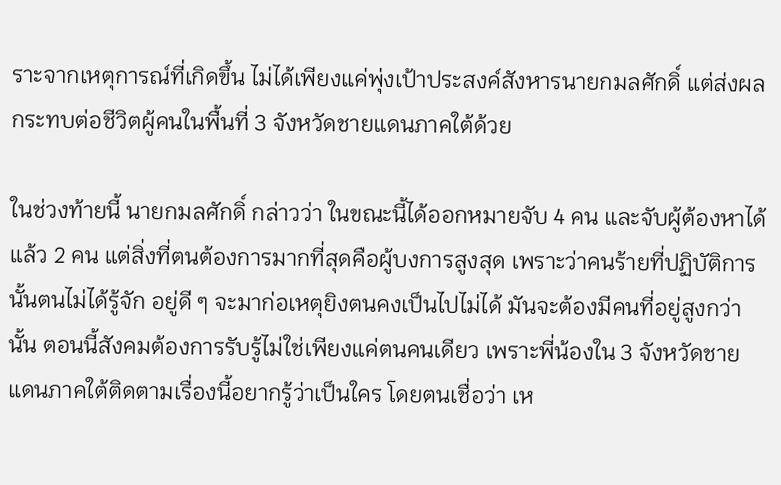ราะจากเหตุการณ์ที่เกิดขึ้น ไม่ได้เพียงแค่พุ่งเป้าประสงค์สังหารนายกมลศักดิ์ แต่ส่งผลกระทบต่อชีวิตผู้คนในพื้นที่ 3 จังหวัดชายแดนภาคใต้ด้วย

ในช่วงท้ายนี้ นายกมลศักดิ์ กล่าวว่า ในขณะนี้ได้ออกหมายจับ 4 คน และจับผู้ต้องหาได้แล้ว 2 คน แต่สิ่งที่ตนต้องการมากที่สุดคือผู้บงการสูงสุด เพราะว่าคนร้ายที่ปฏิบัติการนั้นตนไม่ได้รู้จัก อยู่ดี ๆ จะมาก่อเหตุยิงตนคงเป็นไปไม่ได้ มันจะต้องมีคนที่อยู่สูงกว่านั้น ตอนนี้สังคมต้องการรับรู้ไม่ใช่เพียงแค่ตนคนเดียว เพราะพี่น้องใน 3 จังหวัดชายแดนภาคใต้ติดตามเรื่องนี้อยากรู้ว่าเป็นใคร โดยตนเชื่อว่า เห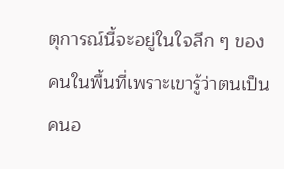ตุการณ์นี้จะอยู่ในใจลึก ๆ ของคนในพื้นที่เพราะเขารู้ว่าตนเป็นคนอ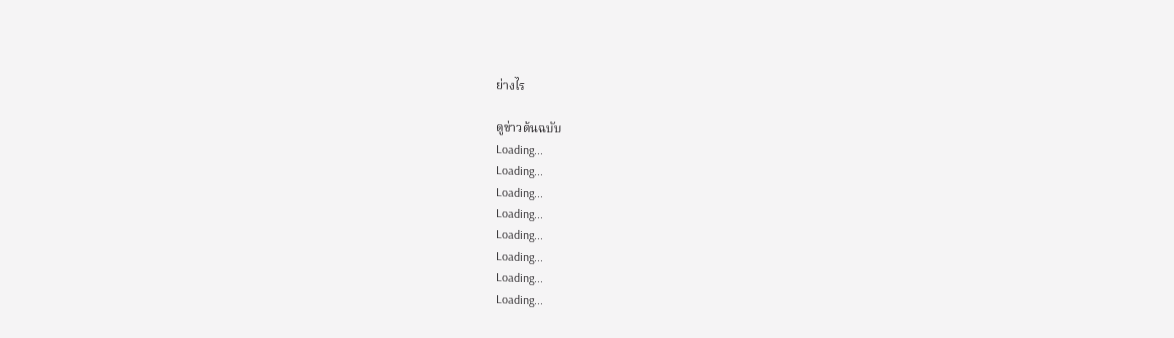ย่างไร

ดูข่าวต้นฉบับ
Loading...
Loading...
Loading...
Loading...
Loading...
Loading...
Loading...
Loading...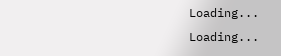Loading...
Loading...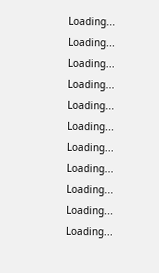Loading...
Loading...
Loading...
Loading...
Loading...
Loading...
Loading...
Loading...
Loading...
Loading...
Loading...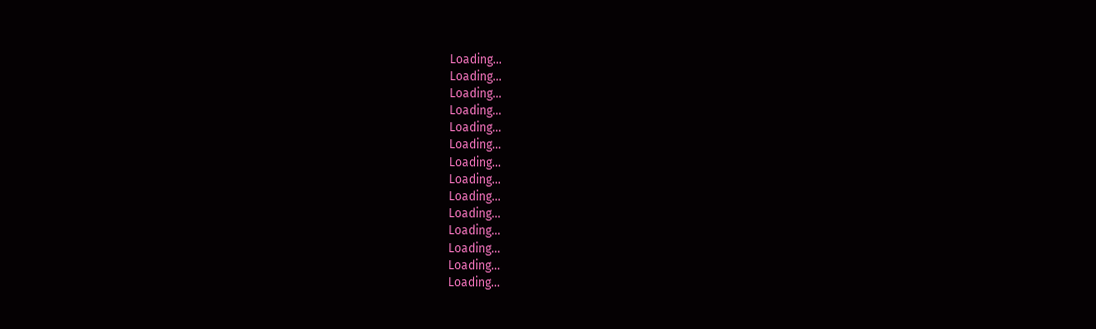Loading...
Loading...
Loading...
Loading...
Loading...
Loading...
Loading...
Loading...
Loading...
Loading...
Loading...
Loading...
Loading...
Loading...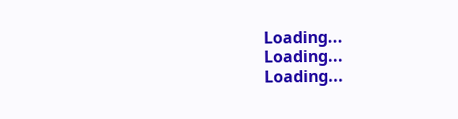Loading...
Loading...
Loading...